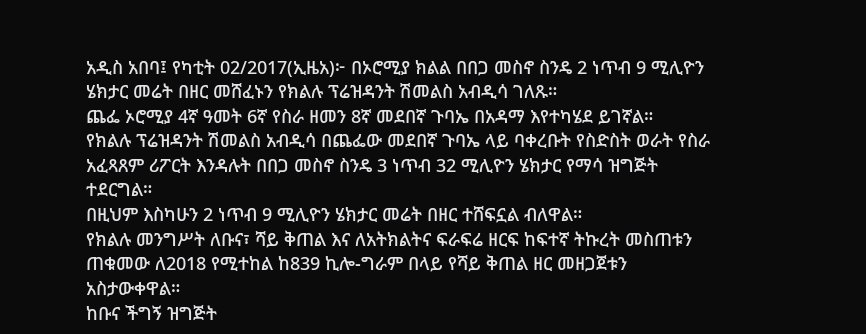አዲስ አበባ፤ የካቲት 02/2017(ኢዜአ)፦ በኦሮሚያ ክልል በበጋ መስኖ ስንዴ 2 ነጥብ 9 ሚሊዮን ሄክታር መሬት በዘር መሸፈኑን የክልሉ ፕሬዝዳንት ሽመልስ አብዲሳ ገለጹ።
ጨፌ ኦሮሚያ 4ኛ ዓመት 6ኛ የስራ ዘመን 8ኛ መደበኛ ጉባኤ በአዳማ እየተካሄደ ይገኛል።
የክልሉ ፕሬዝዳንት ሽመልስ አብዲሳ በጨፌው መደበኛ ጉባኤ ላይ ባቀረቡት የስድስት ወራት የስራ አፈጻጸም ሪፖርት እንዳሉት በበጋ መስኖ ስንዴ 3 ነጥብ 32 ሚሊዮን ሄክታር የማሳ ዝግጅት ተደርግል።
በዚህም እስካሁን 2 ነጥብ 9 ሚሊዮን ሄክታር መሬት በዘር ተሸፍኗል ብለዋል።
የክልሉ መንግሥት ለቡና፣ ሻይ ቅጠል እና ለአትክልትና ፍራፍሬ ዘርፍ ከፍተኛ ትኩረት መስጠቱን ጠቁመው ለ2018 የሚተከል ከ839 ኪሎ-ግራም በላይ የሻይ ቅጠል ዘር መዘጋጀቱን አስታውቀዋል።
ከቡና ችግኝ ዝግጅት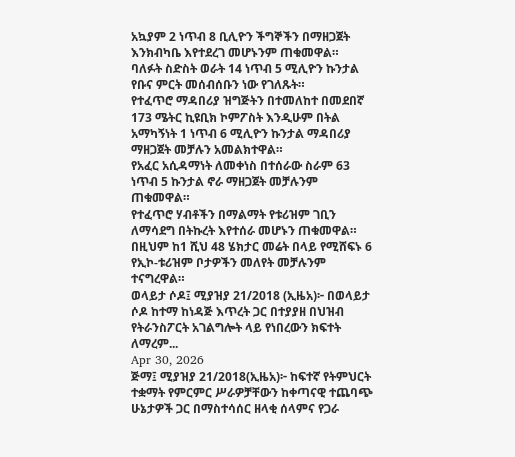አኳያም 2 ነጥብ 8 ቢሊዮን ችግኞችን በማዘጋጀት እንክብካቤ እየተደረገ መሆኑንም ጠቁመዋል።
ባለፉት ስድስት ወራት 14 ነጥብ 5 ሚሊዮን ኩንታል የቡና ምርት መሰብሰቡን ነው የገለጹት።
የተፈጥሮ ማዳበሪያ ዝግጅትን በተመለከተ በመደበኛ 173 ሜትር ኪዩቢክ ኮምፖስት እንዲሁም በትል አማካኝነት 1 ነጥብ 6 ሚሊዮን ኩንታል ማዳበሪያ ማዘጋጀት መቻሉን አመልክተዋል።
የአፈር አሲዳማነት ለመቀነስ በተሰራው ስራም 63 ነጥብ 5 ኩንታል ኖራ ማዘጋጀት መቻሉንም ጠቁመዋል።
የተፈጥሮ ሃብቶችን በማልማት የቱሪዝም ገቢን ለማሳደግ በትኩረት እየተሰራ መሆኑን ጠቁመዋል።
በዚህም ከ1 ሺህ 48 ሄክታር መሬት በላይ የሚሸፍኑ 6 የኢኮ-ቱሪዝም ቦታዎችን መለየት መቻሉንም ተናግረዋል።
ወላይታ ሶዶ፤ ሚያዝያ 21/2018 (ኢዜአ)፦ በወላይታ ሶዶ ከተማ ከነዳጅ እጥረት ጋር በተያያዘ በህዝብ የትራንስፖርት አገልግሎት ላይ የነበረውን ክፍተት ለማረም...
Apr 30, 2026
ጅማ፤ ሚያዝያ 21/2018(ኢዜአ)፦ ከፍተኛ የትምህርት ተቋማት የምርምር ሥራዎቻቸውን ከቀጣናዊ ተጨባጭ ሁኔታዎች ጋር በማስተሳሰር ዘላቂ ሰላምና የጋራ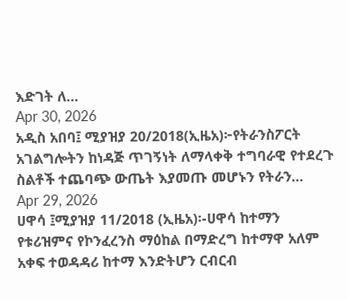እድገት ለ...
Apr 30, 2026
አዲስ አበባ፤ ሚያዝያ 20/2018(ኢዜአ)፦የትራንስፖርት አገልግሎትን ከነዳጅ ጥገኝነት ለማላቀቅ ተግባራዊ የተደረጉ ስልቶች ተጨባጭ ውጤት እያመጡ መሆኑን የትራን...
Apr 29, 2026
ሀዋሳ ፤ሚያዝያ 11/2018 (ኢዜአ)፡-ሀዋሳ ከተማን የቱሪዝምና የኮንፈረንስ ማዕከል በማድረግ ከተማዋ አለም አቀፍ ተወዳዳሪ ከተማ እንድትሆን ርብርብ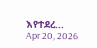እየተደረ...
Apr 20, 2026